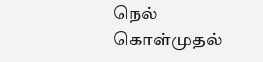நெல் கொள்முதல்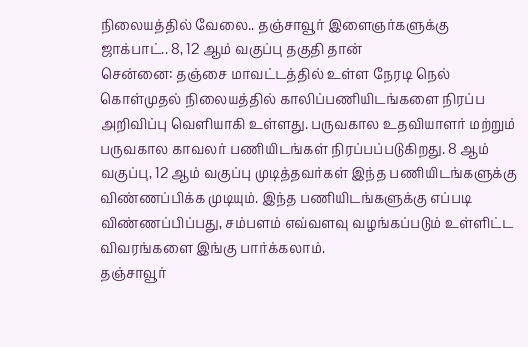நிலையத்தில் வேலை.. தஞ்சாவூர் இளைஞர்களுக்கு ஜாக்பாட்.. 8, 12 ஆம் வகுப்பு தகுதி தான்
சென்னை: தஞ்சை மாவட்டத்தில் உள்ள நேரடி நெல் கொள்முதல் நிலையத்தில் காலிப்பணியிடங்களை நிரப்ப அறிவிப்பு வெளியாகி உள்ளது. பருவகால உதவியாளர் மற்றும் பருவகால காவலர் பணியிடங்கள் நிரப்பப்படுகிறது. 8 ஆம் வகுப்பு, 12 ஆம் வகுப்பு முடித்தவர்கள் இந்த பணியிடங்களுக்கு விண்ணப்பிக்க முடியும். இந்த பணியிடங்களுக்கு எப்படி விண்ணப்பிப்பது, சம்பளம் எவ்வளவு வழங்கப்படும் உள்ளிட்ட விவரங்களை இங்கு பார்க்கலாம்.
தஞ்சாவூர்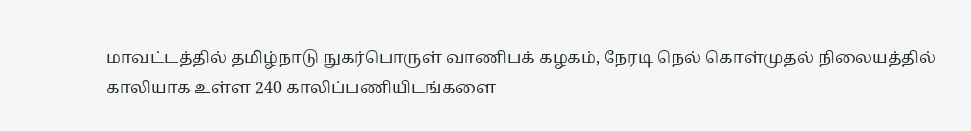மாவட்டத்தில் தமிழ்நாடு நுகர்பொருள் வாணிபக் கழகம், நேரடி நெல் கொள்முதல் நிலையத்தில் காலியாக உள்ள 240 காலிப்பணியிடங்களை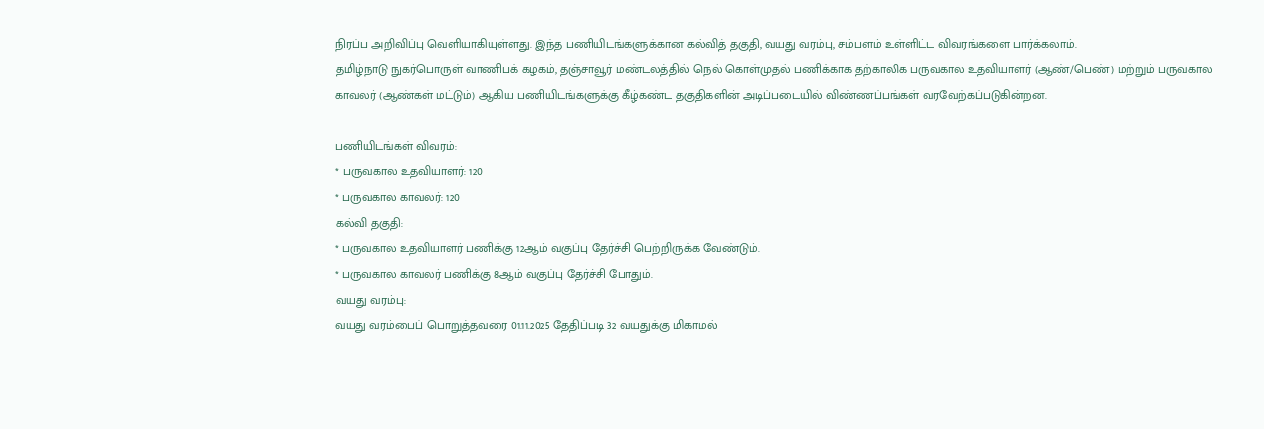நிரப்ப அறிவிப்பு வெளியாகியுள்ளது. இந்த பணியிடங்களுக்கான கல்வித் தகுதி, வயது வரம்பு, சம்பளம் உள்ளிட்ட விவரங்களை பார்க்கலாம்.
தமிழ்நாடு நுகர்பொருள் வாணிபக் கழகம், தஞ்சாவூர் மண்டலத்தில் நெல் கொள்முதல் பணிக்காக தற்காலிக பருவகால உதவியாளர் (ஆண்/பெண்) மற்றும் பருவகால காவலர் (ஆண்கள் மட்டும்) ஆகிய பணியிடங்களுக்கு கீழ்கண்ட தகுதிகளின் அடிப்படையில் விண்ணப்பங்கள் வரவேற்கப்படுகின்றன.

பணியிடங்கள் விவரம்:
* பருவகால உதவியாளர்: 120
* பருவகால காவலர்: 120
கல்வி தகுதி:
* பருவகால உதவியாளர் பணிக்கு 12ஆம் வகுப்பு தேர்ச்சி பெற்றிருக்க வேண்டும்.
* பருவகால காவலர் பணிக்கு 8ஆம் வகுப்பு தேர்ச்சி போதும்.
வயது வரம்பு:
வயது வரம்பைப் பொறுத்தவரை 01.11.2025 தேதிப்படி 32 வயதுக்கு மிகாமல்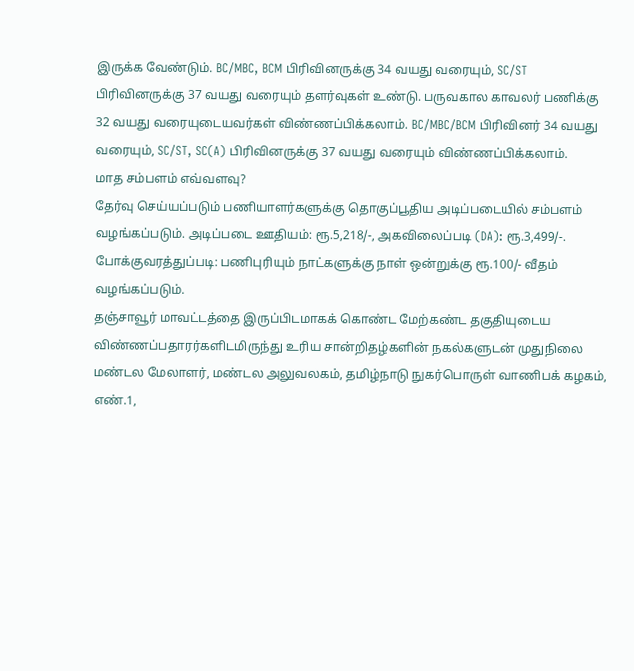இருக்க வேண்டும். BC/MBC, BCM பிரிவினருக்கு 34 வயது வரையும், SC/ST பிரிவினருக்கு 37 வயது வரையும் தளர்வுகள் உண்டு. பருவகால காவலர் பணிக்கு 32 வயது வரையுடையவர்கள் விண்ணப்பிக்கலாம். BC/MBC/BCM பிரிவினர் 34 வயது வரையும், SC/ST, SC(A) பிரிவினருக்கு 37 வயது வரையும் விண்ணப்பிக்கலாம்.
மாத சம்பளம் எவ்வளவு?
தேர்வு செய்யப்படும் பணியாளர்களுக்கு தொகுப்பூதிய அடிப்படையில் சம்பளம் வழங்கப்படும். அடிப்படை ஊதியம்: ரூ.5,218/-, அகவிலைப்படி (DA): ரூ.3,499/-. போக்குவரத்துப்படி: பணிபுரியும் நாட்களுக்கு நாள் ஒன்றுக்கு ரூ.100/- வீதம் வழங்கப்படும்.
தஞ்சாவூர் மாவட்டத்தை இருப்பிடமாகக் கொண்ட மேற்கண்ட தகுதியுடைய விண்ணப்பதாரர்களிடமிருந்து உரிய சான்றிதழ்களின் நகல்களுடன் முதுநிலை மண்டல மேலாளர், மண்டல அலுவலகம், தமிழ்நாடு நுகர்பொருள் வாணிபக் கழகம், எண்.1,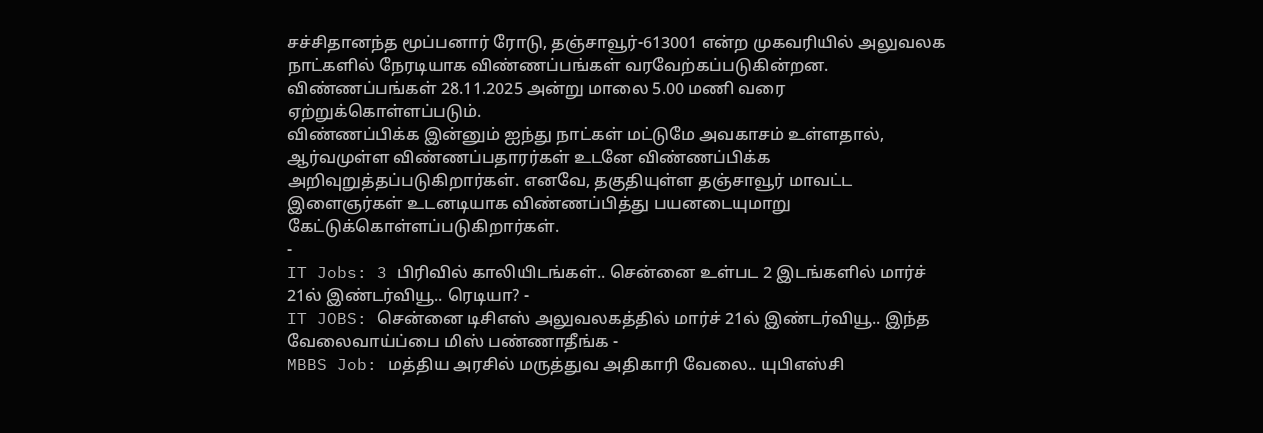சச்சிதானந்த மூப்பனார் ரோடு, தஞ்சாவூர்-613001 என்ற முகவரியில் அலுவலக நாட்களில் நேரடியாக விண்ணப்பங்கள் வரவேற்கப்படுகின்றன. விண்ணப்பங்கள் 28.11.2025 அன்று மாலை 5.00 மணி வரை ஏற்றுக்கொள்ளப்படும்.
விண்ணப்பிக்க இன்னும் ஐந்து நாட்கள் மட்டுமே அவகாசம் உள்ளதால், ஆர்வமுள்ள விண்ணப்பதாரர்கள் உடனே விண்ணப்பிக்க அறிவுறுத்தப்படுகிறார்கள். எனவே, தகுதியுள்ள தஞ்சாவூர் மாவட்ட இளைஞர்கள் உடனடியாக விண்ணப்பித்து பயனடையுமாறு கேட்டுக்கொள்ளப்படுகிறார்கள்.
-
IT Jobs: 3 பிரிவில் காலியிடங்கள்.. சென்னை உள்பட 2 இடங்களில் மார்ச் 21ல் இண்டர்வியூ.. ரெடியா? -
IT JOBS: சென்னை டிசிஎஸ் அலுவலகத்தில் மார்ச் 21ல் இண்டர்வியூ.. இந்த வேலைவாய்ப்பை மிஸ் பண்ணாதீங்க -
MBBS Job: மத்திய அரசில் மருத்துவ அதிகாரி வேலை.. யுபிஎஸ்சி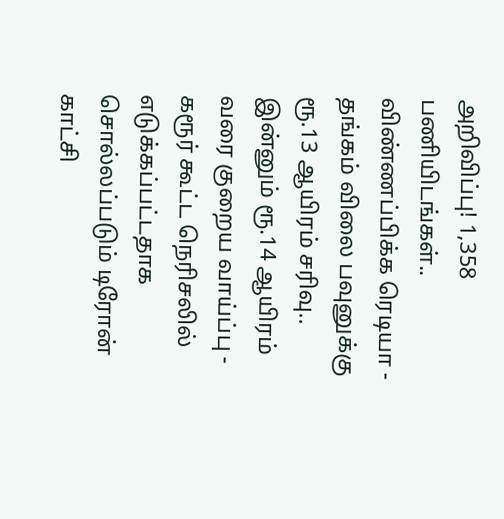அறிவிப்பு! 1,358 பணியிடங்கள்.. விண்ணப்பிக்க ரெடியா -
தங்கம் விலை பவுனுக்கு ரூ.13 ஆயிரம் சரிவு.. இன்னும் ரூ.14 ஆயிரம் வரை குறைய வாய்ப்பு -
கரூர் கூட்ட நெரிசலில் எடுக்கப்பட்டதாக சொல்லப்படும் டிரோன் காட்சி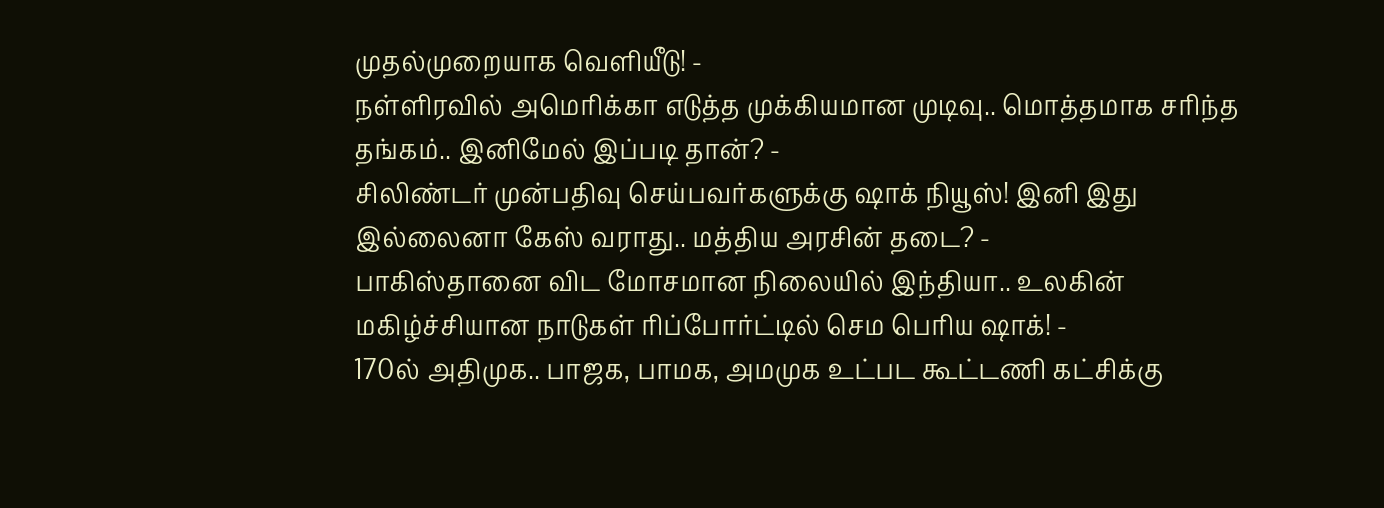முதல்முறையாக வெளியீடு! -
நள்ளிரவில் அமெரிக்கா எடுத்த முக்கியமான முடிவு.. மொத்தமாக சரிந்த தங்கம்.. இனிமேல் இப்படி தான்? -
சிலிண்டர் முன்பதிவு செய்பவர்களுக்கு ஷாக் நியூஸ்! இனி இது இல்லைனா கேஸ் வராது.. மத்திய அரசின் தடை? -
பாகிஸ்தானை விட மோசமான நிலையில் இந்தியா.. உலகின் மகிழ்ச்சியான நாடுகள் ரிப்போர்ட்டில் செம பெரிய ஷாக்! -
170ல் அதிமுக.. பாஜக, பாமக, அமமுக உட்பட கூட்டணி கட்சிக்கு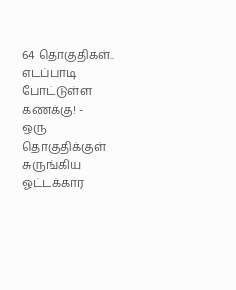64 தொகுதிகள்.. எடப்பாடி போட்டுள்ள கணக்கு! -
ஒரு தொகுதிக்குள் சுருங்கிய ஓட்டக்கார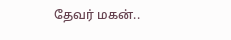தேவர் மகன்..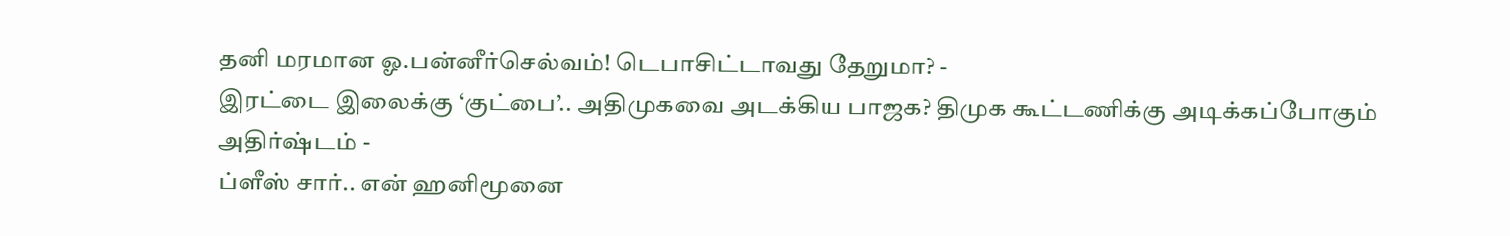தனி மரமான ஓ.பன்னீர்செல்வம்! டெபாசிட்டாவது தேறுமா? -
இரட்டை இலைக்கு ‘குட்பை’.. அதிமுகவை அடக்கிய பாஜக? திமுக கூட்டணிக்கு அடிக்கப்போகும் அதிர்ஷ்டம் -
ப்ளீஸ் சார்.. என் ஹனிமூனை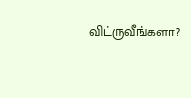விட்ருவீங்களா?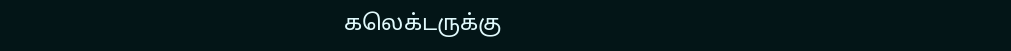கலெக்டருக்கு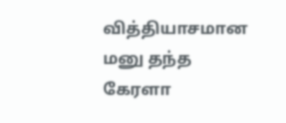வித்தியாசமான மனு தந்த கேரளா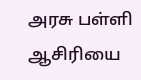அரசு பள்ளி ஆசிரியை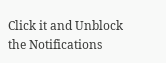Click it and Unblock the Notifications